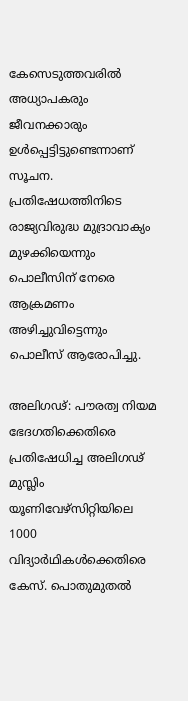കേസെടുത്തവരില്‍ അധ്യാപകരും ജീവനക്കാരും ഉള്‍പ്പെട്ടിട്ടുണ്ടെന്നാണ് സൂചന. പ്രതിഷേധത്തിനിടെ രാജ്യവിരുദ്ധ മുദ്രാവാക്യം മുഴക്കിയെന്നും പൊലീസിന് നേരെ ആക്രമണം അഴിച്ചുവിട്ടെന്നും പൊലീസ് ആരോപിച്ചു.

അലിഗഢ്: പൗരത്വ നിയമ ഭേദഗതിക്കെതിരെ പ്രതിഷേധിച്ച അലിഗഢ് മുസ്ലിം യൂണിവേഴ്സിറ്റിയിലെ 1000 വിദ്യാര്‍ഥികള്‍ക്കെതിരെ കേസ്. പൊതുമുതല്‍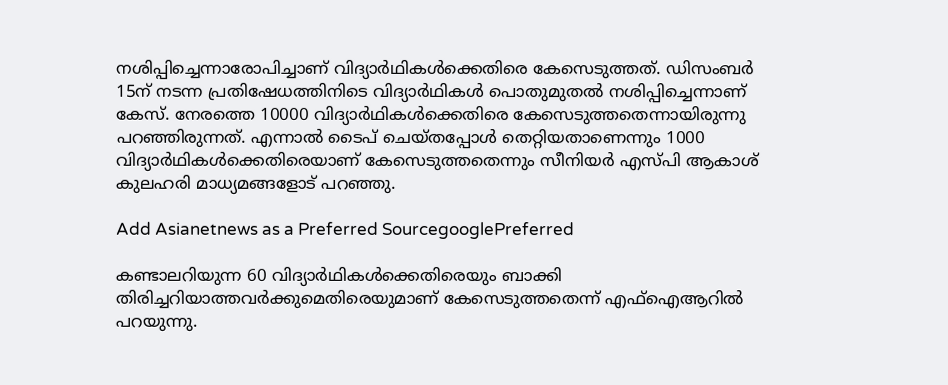നശിപ്പിച്ചെന്നാരോപിച്ചാണ് വിദ്യാര്‍ഥികള്‍ക്കെതിരെ കേസെടുത്തത്. ഡിസംബര്‍ 15ന് നടന്ന പ്രതിഷേധത്തിനിടെ വിദ്യാര്‍ഥികള്‍ പൊതുമുതല്‍ നശിപ്പിച്ചെന്നാണ് കേസ്. നേരത്തെ 10000 വിദ്യാര്‍ഥികള്‍ക്കെതിരെ കേസെടുത്തതെന്നായിരുന്നു പറഞ്ഞിരുന്നത്. എന്നാല്‍ ടൈപ് ചെയ്തപ്പോള്‍ തെറ്റിയതാണെന്നും 1000 വിദ്യാര്‍ഥികള്‍ക്കെതിരെയാണ് കേസെടുത്തതെന്നും സീനിയര്‍ എസ്പി ആകാശ് കുലഹരി മാധ്യമങ്ങളോട് പറഞ്ഞു.

Add Asianetnews as a Preferred SourcegooglePreferred

കണ്ടാലറിയുന്ന 60 വിദ്യാര്‍ഥികള്‍ക്കെതിരെയും ബാക്കി തിരിച്ചറിയാത്തവര്‍ക്കുമെതിരെയുമാണ് കേസെടുത്തതെന്ന് എഫ്ഐആറില്‍ പറയുന്നു.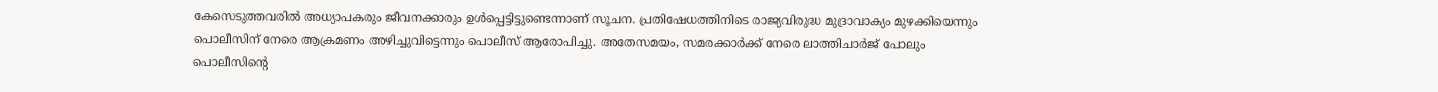കേസെടുത്തവരില്‍ അധ്യാപകരും ജീവനക്കാരും ഉള്‍പ്പെട്ടിട്ടുണ്ടെന്നാണ് സൂചന. പ്രതിഷേധത്തിനിടെ രാജ്യവിരുദ്ധ മുദ്രാവാക്യം മുഴക്കിയെന്നും പൊലീസിന് നേരെ ആക്രമണം അഴിച്ചുവിട്ടെന്നും പൊലീസ് ആരോപിച്ചു. അതേസമയം, സമരക്കാര്‍ക്ക് നേരെ ലാത്തിചാര്‍ജ് പോലും പൊലീസിന്‍റെ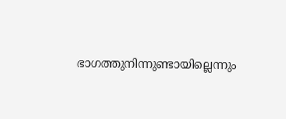ഭാഗത്തുനിന്നുണ്ടായില്ലെന്നും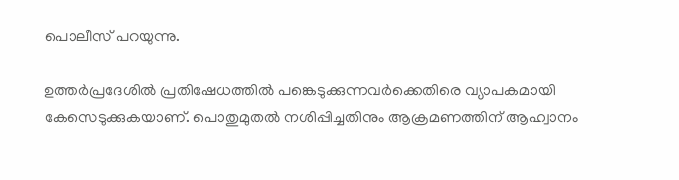പൊലീസ് പറയുന്നു.

ഉത്തര്‍പ്രദേശില്‍ പ്രതിഷേധത്തില്‍ പങ്കെടുക്കുന്നവര്‍ക്കെതിരെ വ്യാപകമായി കേസെടുക്കുകയാണ്. പൊതുമുതല്‍ നശിപ്പിച്ചതിനും ആക്രമണത്തിന് ആഹ്വാനം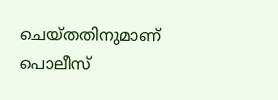ചെയ്തതിനുമാണ് പൊലീസ്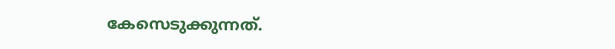കേസെടുക്കുന്നത്.